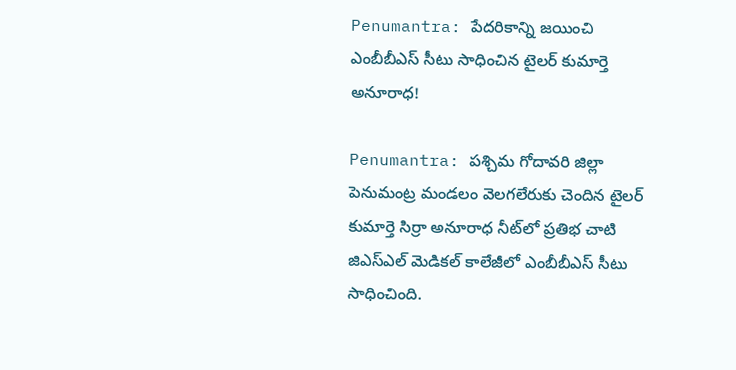Penumantra: పేదరికాన్ని జయించి ఎంబీబీఎస్ సీటు సాధించిన టైలర్ కుమార్తె అనూరాధ!

Penumantra: పశ్చిమ గోదావరి జిల్లా పెనుమంట్ర మండలం వెలగలేరుకు చెందిన టైలర్ కుమార్తె సిర్రా అనూరాధ నీట్‌లో ప్రతిభ చాటి జిఎస్ఎల్ మెడికల్ కాలేజీలో ఎంబీబీఎస్ సీటు సాధించింది.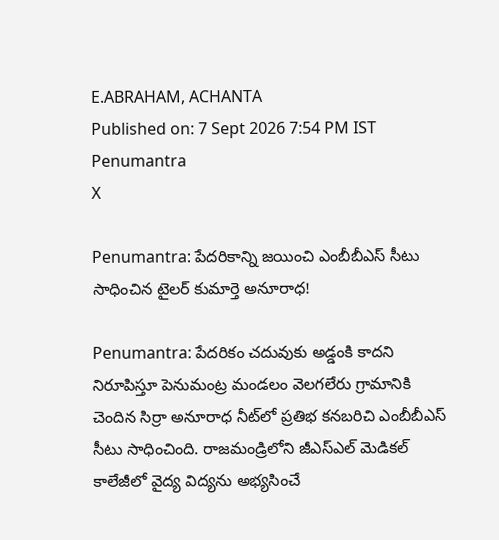E.ABRAHAM, ACHANTA
Published on: 7 Sept 2026 7:54 PM IST
Penumantra
X

Penumantra: పేదరికాన్ని జయించి ఎంబీబీఎస్ సీటు సాధించిన టైలర్ కుమార్తె అనూరాధ!

Penumantra: పేదరికం చదువుకు అడ్డంకి కాదని నిరూపిస్తూ పెనుమంట్ర మండలం వెలగలేరు గ్రామానికి చెందిన సిర్రా అనూరాధ నీట్‌లో ప్రతిభ కనబరిచి ఎంబీబీఎస్‌ సీటు సాధించింది. రాజమండ్రిలోని జీఎస్‌ఎల్‌ మెడికల్‌ కాలేజీలో వైద్య విద్యను అభ్యసించే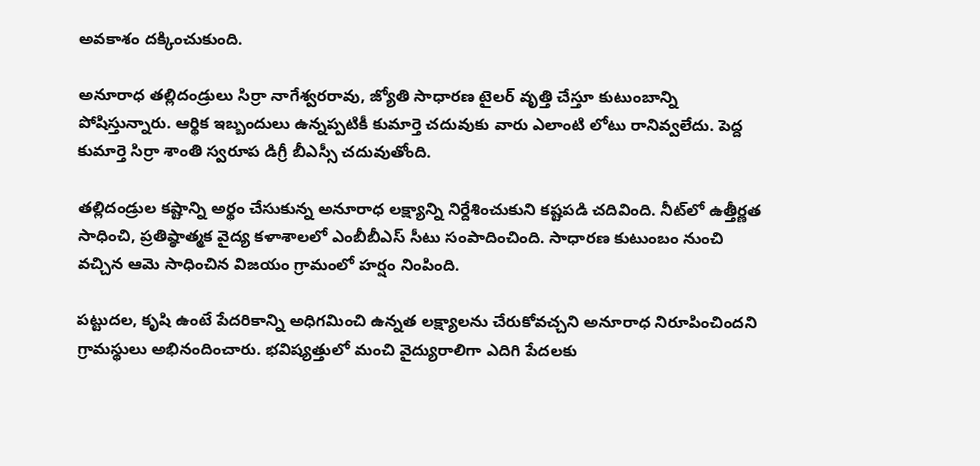అవకాశం దక్కించుకుంది.

అనూరాధ తల్లిదండ్రులు సిర్రా నాగేశ్వరరావు, జ్యోతి సాధారణ టైలర్‌ వృత్తి చేస్తూ కుటుంబాన్ని పోషిస్తున్నారు. ఆర్థిక ఇబ్బందులు ఉన్నప్పటికీ కుమార్తె చదువుకు వారు ఎలాంటి లోటు రానివ్వలేదు. పెద్ద కుమార్తె సిర్రా శాంతి స్వరూప డిగ్రీ బీఎస్సీ చదువుతోంది.

తల్లిదండ్రుల కష్టాన్ని అర్థం చేసుకున్న అనూరాధ లక్ష్యాన్ని నిర్దేశించుకుని కష్టపడి చదివింది. నీట్‌లో ఉత్తీర్ణత సాధించి, ప్రతిష్ఠాత్మక వైద్య కళాశాలలో ఎంబీబీఎస్‌ సీటు సంపాదించింది. సాధారణ కుటుంబం నుంచి వచ్చిన ఆమె సాధించిన విజయం గ్రామంలో హర్షం నింపింది.

పట్టుదల, కృషి ఉంటే పేదరికాన్ని అధిగమించి ఉన్నత లక్ష్యాలను చేరుకోవచ్చని అనూరాధ నిరూపించిందని గ్రామస్థులు అభినందించారు. భవిష్యత్తులో మంచి వైద్యురాలిగా ఎదిగి పేదలకు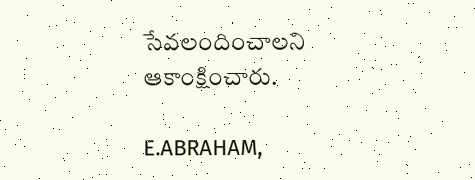సేవలందించాలని ఆకాంక్షించారు.

E.ABRAHAM,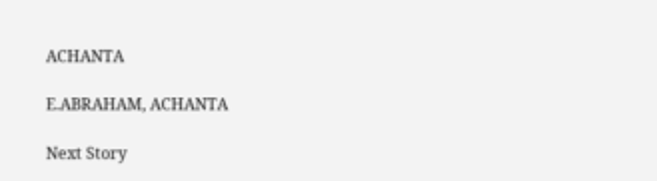ACHANTA

E.ABRAHAM, ACHANTA

Next Story